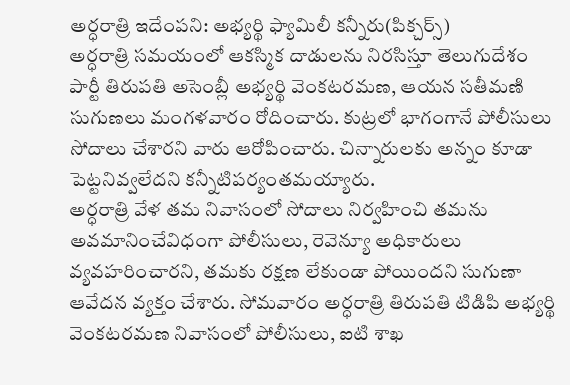అర్ధరాత్రి ఇదేంపని: అభ్యర్థి ఫ్యామిలీ కన్నీరు(పిక్చర్స్)
అర్ధరాత్రి సమయంలో ఆకస్మిక దాడులను నిరసిస్తూ తెలుగుదేశం పార్టీ తిరుపతి అసెంబ్లీ అభ్యర్థి వెంకటరమణ, ఆయన సతీమణి సుగుణలు మంగళవారం రోదించారు. కుట్రలో భాగంగానే పోలీసులు సోదాలు చేశారని వారు ఆరోపించారు. చిన్నారులకు అన్నం కూడా పెట్టనివ్వలేదని కన్నీటిపర్యంతమయ్యారు.
అర్ధరాత్రి వేళ తమ నివాసంలో సోదాలు నిర్వహించి తమను అవమానించేవిధంగా పోలీసులు, రెవెన్యూ అధికారులు వ్యవహరించారని, తమకు రక్షణ లేకుండా పోయిందని సుగుణా ఆవేదన వ్యక్తం చేశారు. సోమవారం అర్ధరాత్రి తిరుపతి టిడిపి అభ్యర్థి వెంకటరమణ నివాసంలో పోలీసులు, ఐటి శాఖ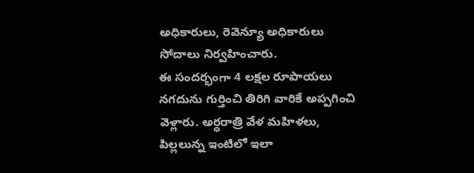అధికారులు, రెవెన్యూ అధికారులు సోదాలు నిర్వహించారు.
ఈ సందర్భంగా 4 లక్షల రూపాయలు నగదును గుర్తించి తిరిగి వారికే అప్పగించి వెళ్లారు. అర్ధరాత్రి వేళ మహిళలు, పిల్లలున్న ఇంటిలో ఇలా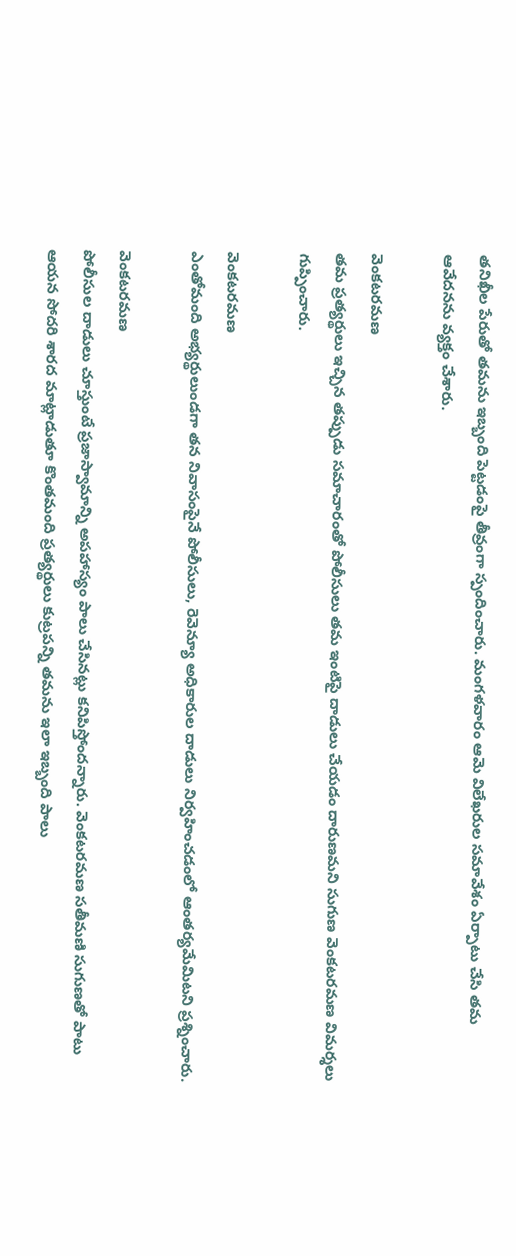తనిఖీల పేరుతో తమను ఇబ్బంది పెట్టడంపై తీవ్రంగా స్పందించారు. మంగళవారం ఆమె విలేఖరుల సమావేశం ఏర్పాటు చేసి తమ ఆవేదనను వ్యక్తం చేశారు.

వెంకటరమణ
తమ ప్రత్యర్థులు ఇచ్చిన తప్పుడు సమాచారంతో పోలీసులు తమ ఇంటిపై దాడులు చేయడం దారుణమని సుగుణ వెంకటరమణ విమర్శలు గుప్పించారు.

వెంకటరమణ
ఎంతోమంది అభ్యర్థులుండగా తన నివాసంపైనే పోలీసులు, రెవెన్యూ అధికారుల దాడులు నిర్వహించడంలో ఆంతర్యమేమిటని ప్రశ్నించారు.

వెంకటరమణ
పోలీసుల దాడులు చూస్తుంటే ప్రజాస్వామాన్ని అపహాస్యం పాలు చేసినట్లు కనిపిస్తోందన్నారు. వెంకటరమణ సతీమణి సుగుణతో పాటు ఆయన సోదరి శారద మాట్లాడుతూ కొంతమంది ప్రత్యర్థులు కుట్రపన్ని తమను ఇలా ఇబ్బంది పాలు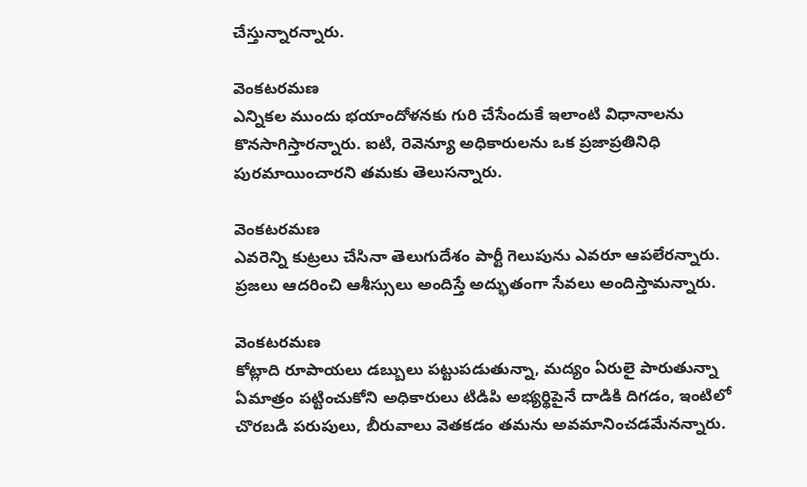చేస్తున్నారన్నారు.

వెంకటరమణ
ఎన్నికల ముందు భయాందోళనకు గురి చేసేందుకే ఇలాంటి విధానాలను కొనసాగిస్తారన్నారు. ఐటి, రెవెన్యూ అధికారులను ఒక ప్రజాప్రతినిధి పురమాయించారని తమకు తెలుసన్నారు.

వెంకటరమణ
ఎవరెన్ని కుట్రలు చేసినా తెలుగుదేశం పార్టీ గెలుపును ఎవరూ ఆపలేరన్నారు. ప్రజలు ఆదరించి ఆశీస్సులు అందిస్తే అద్భుతంగా సేవలు అందిస్తామన్నారు.

వెంకటరమణ
కోట్లాది రూపాయలు డబ్బులు పట్టుపడుతున్నా, మద్యం ఏరులై పారుతున్నా ఏమాత్రం పట్టించుకోని అధికారులు టిడిపి అభ్యర్థిపైనే దాడికి దిగడం, ఇంటిలో చొరబడి పరుపులు, బీరువాలు వెతకడం తమను అవమానించడమేనన్నారు.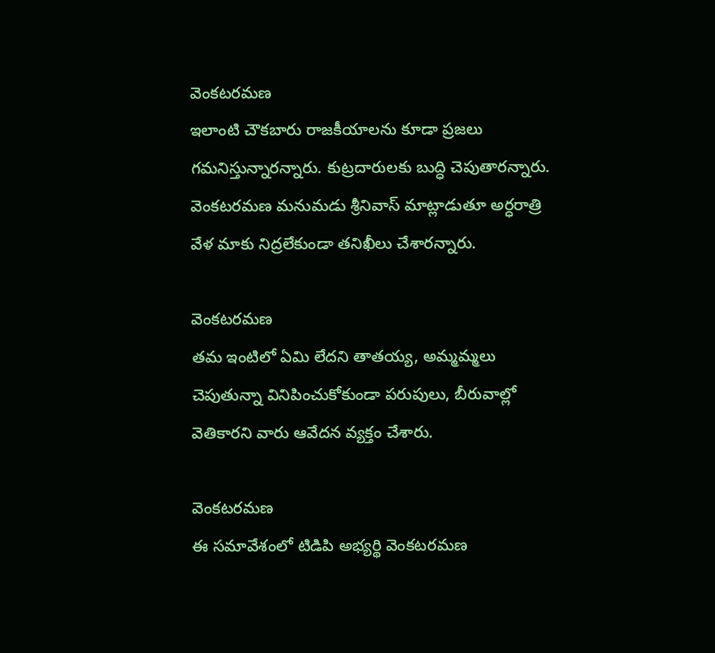వెంకటరమణ
ఇలాంటి చౌకబారు రాజకీయాలను కూడా ప్రజలు గమనిస్తున్నారన్నారు. కుట్రదారులకు బుద్ధి చెపుతారన్నారు. వెంకటరమణ మనుమడు శ్రీనివాస్ మాట్లాడుతూ అర్ధరాత్రి వేళ మాకు నిద్రలేకుండా తనిఖీలు చేశారన్నారు.

వెంకటరమణ
తమ ఇంటిలో ఏమి లేదని తాతయ్య, అమ్మమ్మలు చెపుతున్నా వినిపించుకోకుండా పరుపులు, బీరువాల్లో వెతికారని వారు ఆవేదన వ్యక్తం చేశారు.

వెంకటరమణ
ఈ సమావేశంలో టిడిపి అభ్యర్థి వెంకటరమణ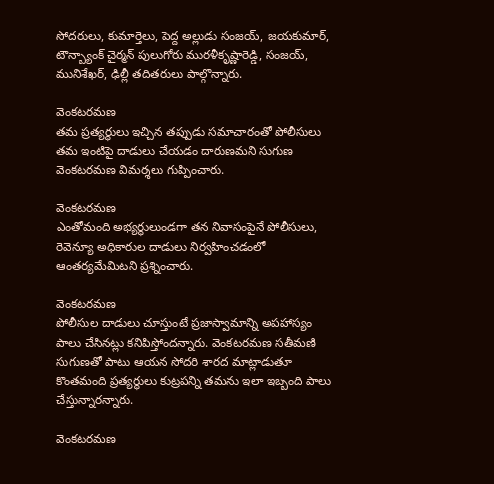సోదరులు, కుమార్తెలు, పెద్ద అల్లుడు సంజయ్, జయకుమార్, టౌన్బ్యాంక్ చైర్మన్ పులుగోరు మురళీకృష్ణారెడ్డి, సంజయ్, మునిశేఖర్, ఢిల్లీ తదితరులు పాల్గొన్నారు.

వెంకటరమణ
తమ ప్రత్యర్థులు ఇచ్చిన తప్పుడు సమాచారంతో పోలీసులు తమ ఇంటిపై దాడులు చేయడం దారుణమని సుగుణ వెంకటరమణ విమర్శలు గుప్పించారు.

వెంకటరమణ
ఎంతోమంది అభ్యర్థులుండగా తన నివాసంపైనే పోలీసులు, రెవెన్యూ అధికారుల దాడులు నిర్వహించడంలో ఆంతర్యమేమిటని ప్రశ్నించారు.

వెంకటరమణ
పోలీసుల దాడులు చూస్తుంటే ప్రజాస్వామాన్ని అపహాస్యం పాలు చేసినట్లు కనిపిస్తోందన్నారు. వెంకటరమణ సతీమణి సుగుణతో పాటు ఆయన సోదరి శారద మాట్లాడుతూ కొంతమంది ప్రత్యర్థులు కుట్రపన్ని తమను ఇలా ఇబ్బంది పాలు చేస్తున్నారన్నారు.

వెంకటరమణ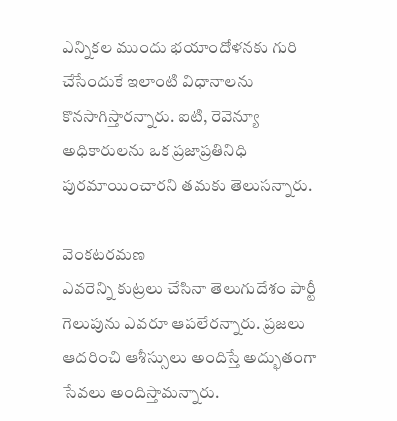ఎన్నికల ముందు భయాందోళనకు గురి చేసేందుకే ఇలాంటి విధానాలను కొనసాగిస్తారన్నారు. ఐటి, రెవెన్యూ అధికారులను ఒక ప్రజాప్రతినిధి పురమాయించారని తమకు తెలుసన్నారు.

వెంకటరమణ
ఎవరెన్ని కుట్రలు చేసినా తెలుగుదేశం పార్టీ గెలుపును ఎవరూ ఆపలేరన్నారు. ప్రజలు ఆదరించి ఆశీస్సులు అందిస్తే అద్భుతంగా సేవలు అందిస్తామన్నారు.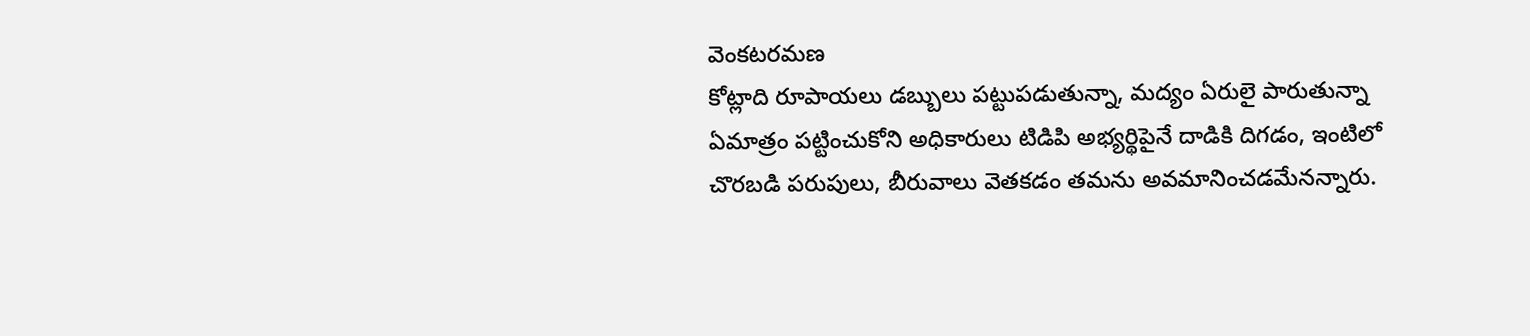వెంకటరమణ
కోట్లాది రూపాయలు డబ్బులు పట్టుపడుతున్నా, మద్యం ఏరులై పారుతున్నా ఏమాత్రం పట్టించుకోని అధికారులు టిడిపి అభ్యర్థిపైనే దాడికి దిగడం, ఇంటిలో చొరబడి పరుపులు, బీరువాలు వెతకడం తమను అవమానించడమేనన్నారు.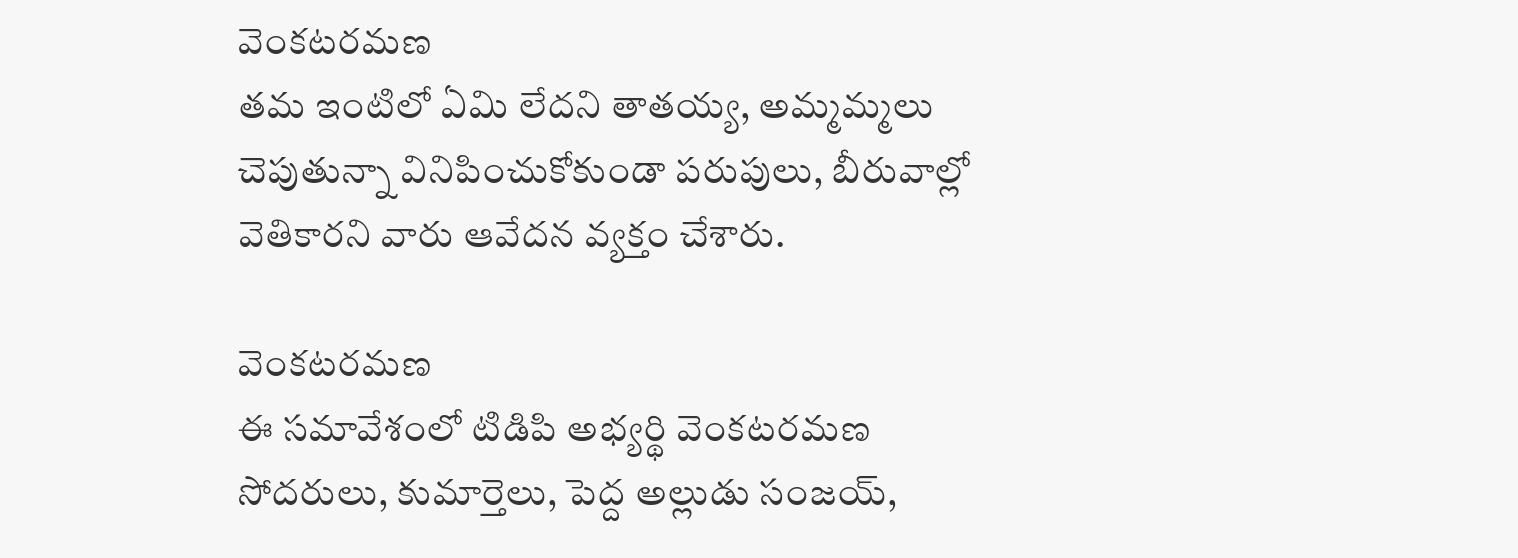వెంకటరమణ
తమ ఇంటిలో ఏమి లేదని తాతయ్య, అమ్మమ్మలు చెపుతున్నా వినిపించుకోకుండా పరుపులు, బీరువాల్లో వెతికారని వారు ఆవేదన వ్యక్తం చేశారు.

వెంకటరమణ
ఈ సమావేశంలో టిడిపి అభ్యర్థి వెంకటరమణ సోదరులు, కుమార్తెలు, పెద్ద అల్లుడు సంజయ్,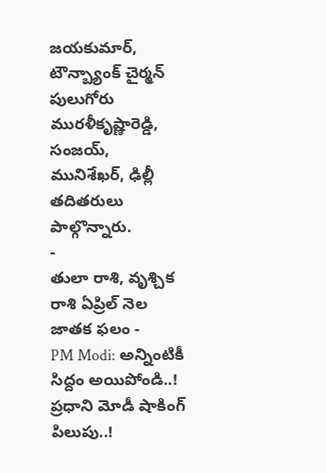జయకుమార్, టౌన్బ్యాంక్ చైర్మన్ పులుగోరు మురళీకృష్ణారెడ్డి, సంజయ్, మునిశేఖర్, ఢిల్లీ తదితరులు పాల్గొన్నారు.
-
తులా రాశి, వృశ్చిక రాశి ఏప్రిల్ నెల జాతక ఫలం -
PM Modi: అన్నింటికీ సిద్దం అయిపోండి..! ప్రధాని మోడీ షాకింగ్ పిలుపు..!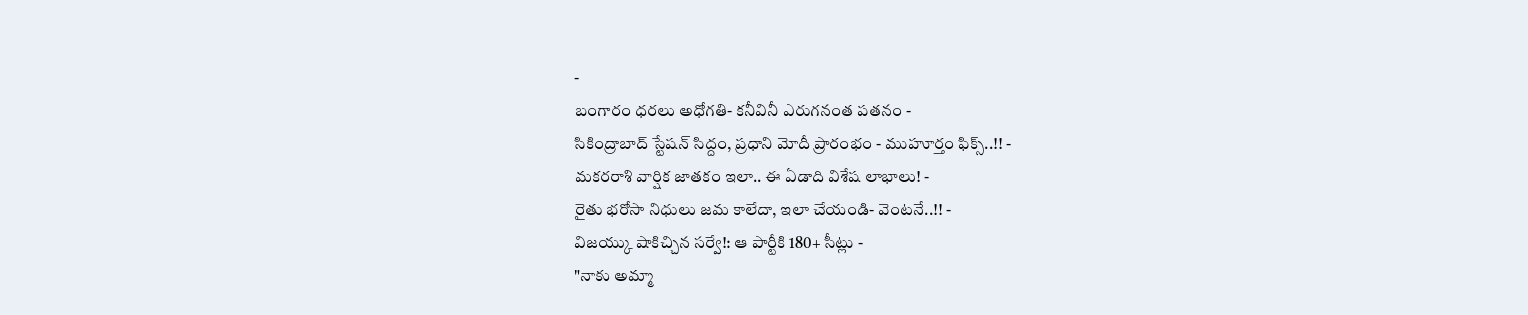-
బంగారం ధరలు అధోగతి- కనీవినీ ఎరుగనంత పతనం -
సికింద్రాబాద్ స్టేషన్ సిద్దం, ప్రధాని మోదీ ప్రారంభం - ముహూర్తం ఫిక్స్..!! -
మకరరాశి వార్షిక జాతకం ఇలా.. ఈ ఏడాది విశేష లాభాలు! -
రైతు భరోసా నిధులు జమ కాలేదా, ఇలా చేయండి- వెంటనే..!! -
విజయ్కు షాకిచ్చిన సర్వే!: ఆ పార్టీకి 180+ సీట్లు -
"నాకు అమ్మా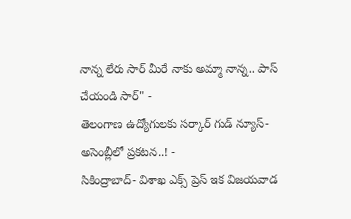నాన్న లేరు సార్ మీరే నాకు అమ్మా నాన్న.. పాస్ చేయండి సార్" -
తెలంగాణ ఉద్యోగులకు సర్కార్ గుడ్ న్యూస్-అసెంబ్లీలో ప్రకటన..! -
సికింద్రాబాద్- విశాఖ ఎక్స్ ప్రెస్ ఇక విజయవాడ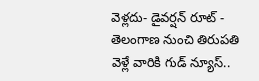వెళ్లదు- డైవర్షన్ రూట్ -
తెలంగాణ నుంచి తిరుపతి వెళ్లే వారికి గుడ్ న్యూస్..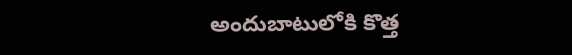అందుబాటులోకి కొత్త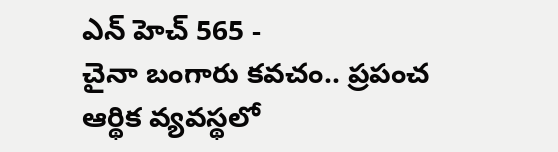ఎన్ హెచ్ 565 -
చైనా బంగారు కవచం.. ప్రపంచ ఆర్థిక వ్యవస్థలో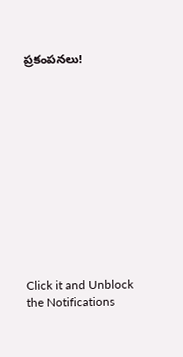ప్రకంపనలు!












Click it and Unblock the Notifications